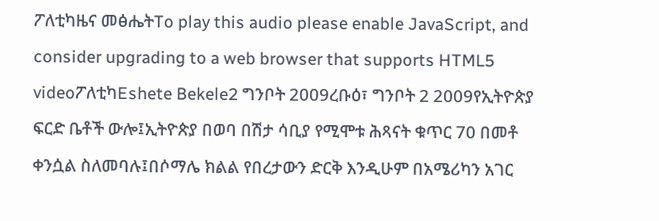ፖለቲካዜና መፅሔትTo play this audio please enable JavaScript, and consider upgrading to a web browser that supports HTML5 videoፖለቲካEshete Bekele2 ግንቦት 2009ረቡዕ፣ ግንቦት 2 2009የኢትዮጵያ ፍርድ ቤቶች ውሎ፤ኢትዮጵያ በወባ በሽታ ሳቢያ የሚሞቱ ሕጻናት ቁጥር 70 በመቶ ቀንሷል ስለመባሉ፤በሶማሌ ክልል የበረታውን ድርቅ እንዲሁም በአሜሪካን አገር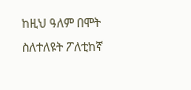ከዚህ ዓለም በሞት ስለተለዩት ፖለቲከኛ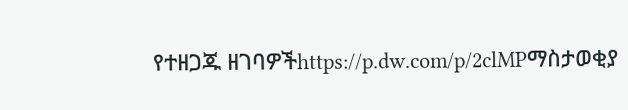የተዘጋጁ ዘገባዎችhttps://p.dw.com/p/2clMPማስታወቂያ